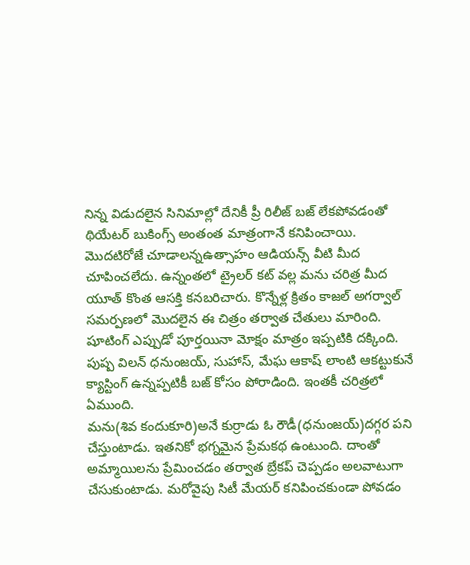నిన్న విడుదలైన సినిమాల్లో దేనికీ ప్రీ రిలీజ్ బజ్ లేకపోవడంతో థియేటర్ బుకింగ్స్ అంతంత మాత్రంగానే కనిపించాయి. మొదటిరోజే చూడాలన్నఉత్సాహం ఆడియన్స్ వీటి మీద చూపించలేదు. ఉన్నంతలో ట్రైలర్ కట్ వల్ల మను చరిత్ర మీద యూత్ కొంత ఆసక్తి కనబరిచారు. కొన్నేళ్ల క్రితం కాజల్ అగర్వాల్ సమర్పణలో మొదలైన ఈ చిత్రం తర్వాత చేతులు మారింది. షూటింగ్ ఎప్పుడో పూర్తయినా మోక్షం మాత్రం ఇప్పటికి దక్కింది. పుష్ప విలన్ ధనుంజయ్, సుహాస్, మేఘ ఆకాష్ లాంటి ఆకట్టుకునే క్యాస్టింగ్ ఉన్నప్పటికీ బజ్ కోసం పోరాడింది. ఇంతకీ చరిత్రలో ఏముంది.
మను(శివ కందుకూరి)అనే కుర్రాడు ఓ రౌడీ(ధనుంజయ్)దగ్గర పని చేస్తుంటాడు. ఇతనికో భగ్నమైన ప్రేమకథ ఉంటుంది. దాంతో అమ్మాయిలను ప్రేమించడం తర్వాత బ్రేకప్ చెప్పడం అలవాటుగా చేసుకుంటాడు. మరోవైపు సిటీ మేయర్ కనిపించకుండా పోవడం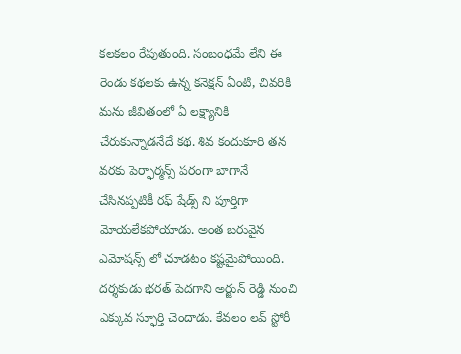కలకలం రేపుతుంది. సంబంధమే లేని ఈ రెండు కథలకు ఉన్న కనెక్షన్ ఏంటి, చివరికి మను జీవితంలో ఏ లక్ష్యానికి చేరుకున్నాడనేదే కథ. శివ కందుకూరి తన వరకు పెర్ఫార్మన్స్ పరంగా బాగానే చేసినప్పటికీ రఫ్ షేడ్స్ ని పూర్తిగా మోయలేకపోయాడు. అంత బరువైన ఎమోషన్స్ లో చూడటం కష్టమైపోయింది.
దర్శకుడు భరత్ పెదగాని అర్జున్ రెడ్డి నుంచి ఎక్కువ స్ఫూర్తి చెందాడు. కేవలం లవ్ స్టోరీ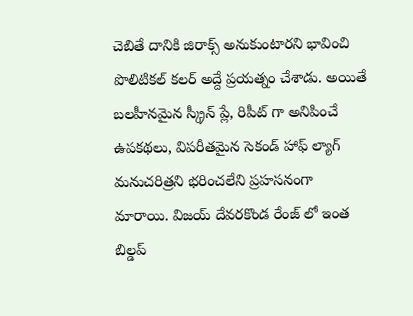చెబితే దానికి జిరాక్స్ అనుకుంటారని భావించి పొలిటికల్ కలర్ అద్దే ప్రయత్నం చేశాడు. అయితే బలహీనమైన స్క్రీన్ ప్లే, రిపీట్ గా అనిపించే ఉపకథలు, విపరీతమైన సెకండ్ హాఫ్ ల్యాగ్ మనుచరిత్రని భరించలేని ప్రహసనంగా మారాయి. విజయ్ దేవరకొండ రేంజ్ లో ఇంత బిల్డప్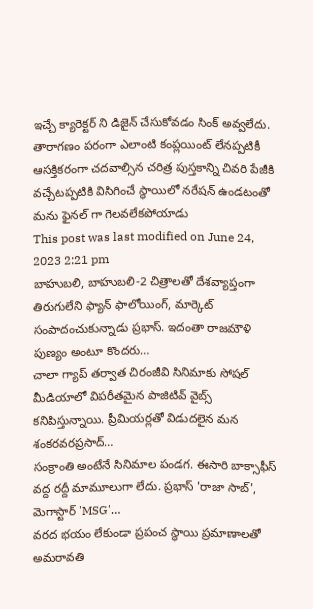ఇచ్చే క్యారెక్టర్ ని డిజైన్ చేసుకోవడం సింక్ అవ్వలేదు. తారాగణం పరంగా ఎలాంటి కంప్లయింట్ లేనప్పటికీ ఆసక్తికరంగా చదవాల్సిన చరిత్ర పుస్తకాన్ని చివరి పేజీకి వచ్చేటప్పటికి విసిగించే స్థాయిలో నరేషన్ ఉండటంతో మను ఫైనల్ గా గెలవలేకపోయాడు
This post was last modified on June 24, 2023 2:21 pm
బాహుబలి, బాహుబలి-2 చిత్రాలతో దేశవ్యాప్తంగా తిరుగులేని ఫ్యాన్ ఫాలోయింగ్, మార్కెట్ సంపాదంచుకున్నాడు ప్రభాస్. ఇదంతా రాజమౌళి పుణ్యం అంటూ కొందరు…
చాలా గ్యాప్ తర్వాత చిరంజీవి సినిమాకు సోషల్ మీడియాలో విపరీతమైన పాజిటివ్ వైబ్స్ కనిపిస్తున్నాయి. ప్రీమియర్లతో విడుదలైన మన శంకరవరప్రసాద్…
సంక్రాంతి అంటేనే సినిమాల పండగ. ఈసారి బాక్సాఫీస్ వద్ద రద్దీ మామూలుగా లేదు. ప్రభాస్ 'రాజా సాబ్', మెగాస్టార్ 'MSG'…
వరద భయం లేకుండా ప్రపంచ స్థాయి ప్రమాణాలతో అమరావతి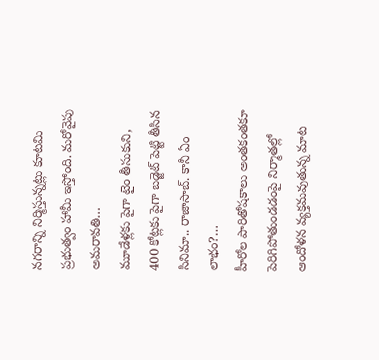నగరాన్ని నిర్మిస్తున్నట్లు కూటమి ప్రభుత్వం హామీ ఇస్తోంది. మరోవైపు అమరావతి…
మూడేళ్లకు పైగా టైం తీసుకుని, 400 కోట్లకు పైగా బడ్జెట్ పెట్టి తీసిన సినిమా.. రాజాసాబ్. కానీ ఏం లాభం?…
హీరోల పారితోషకాలు అంతకంతకూ పెరిగిపోతుండడంపై నిర్మాతల్లో ఆందోళన వ్యక్తమవుతున్న మాట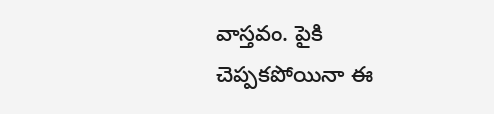వాస్తవం. పైకి చెప్పకపోయినా ఈ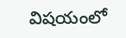విషయంలో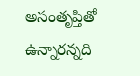అసంతృప్తితో ఉన్నారన్నది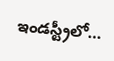ఇండస్ట్రీలో…